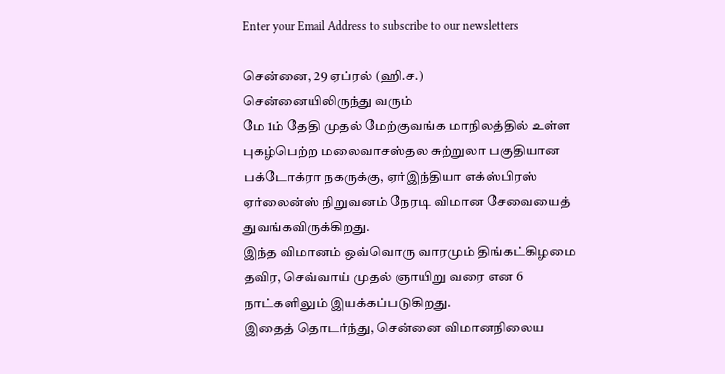Enter your Email Address to subscribe to our newsletters

சென்னை, 29 ஏப்ரல் (ஹி.ச.)
சென்னையிலிருந்து வரும்
மே 1ம் தேதி முதல் மேற்குவங்க மாநிலத்தில் உள்ள புகழ்பெற்ற மலைவாசஸ்தல சுற்றுலா பகுதியான பக்டோக்ரா நகருக்கு, ஏர்இந்தியா எக்ஸ்பிரஸ் ஏர்லைன்ஸ் நிறுவனம் நேரடி விமான சேவையைத் துவங்கவிருக்கிறது.
இந்த விமானம் ஒவ்வொரு வாரமும் திங்கட்கிழமை தவிர, செவ்வாய் முதல் ஞாயிறு வரை என 6 நாட்களிலும் இயக்கப்படுகிறது.
இதைத் தொடர்ந்து, சென்னை விமானநிலைய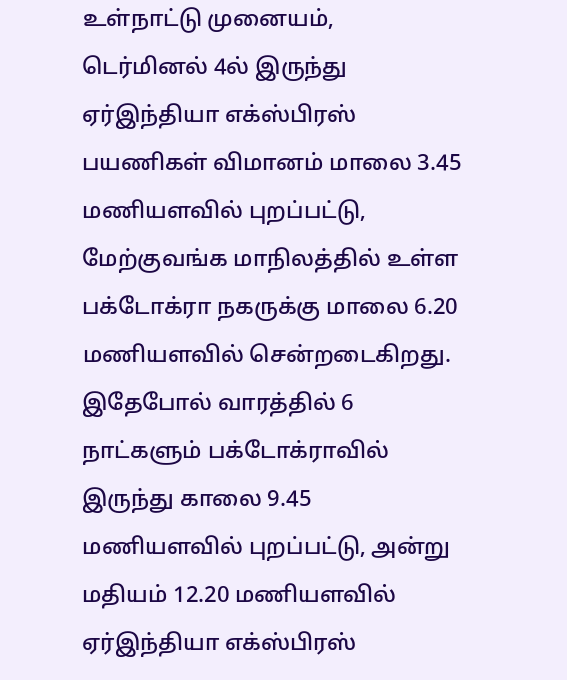உள்நாட்டு முனையம், டெர்மினல் 4ல் இருந்து ஏர்இந்தியா எக்ஸ்பிரஸ் பயணிகள் விமானம் மாலை 3.45 மணியளவில் புறப்பட்டு, மேற்குவங்க மாநிலத்தில் உள்ள பக்டோக்ரா நகருக்கு மாலை 6.20 மணியளவில் சென்றடைகிறது.
இதேபோல் வாரத்தில் 6 நாட்களும் பக்டோக்ராவில் இருந்து காலை 9.45 மணியளவில் புறப்பட்டு, அன்று மதியம் 12.20 மணியளவில் ஏர்இந்தியா எக்ஸ்பிரஸ்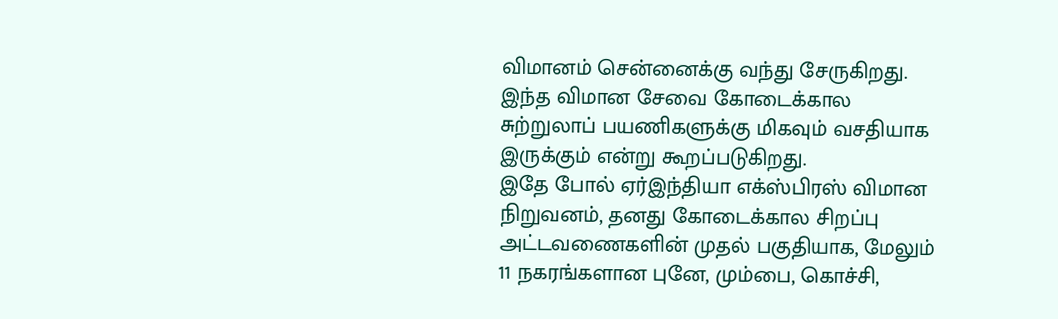விமானம் சென்னைக்கு வந்து சேருகிறது. இந்த விமான சேவை கோடைக்கால சுற்றுலாப் பயணிகளுக்கு மிகவும் வசதியாக இருக்கும் என்று கூறப்படுகிறது.
இதே போல் ஏர்இந்தியா எக்ஸ்பிரஸ் விமான நிறுவனம், தனது கோடைக்கால சிறப்பு அட்டவணைகளின் முதல் பகுதியாக, மேலும் 11 நகரங்களான புனே, மும்பை, கொச்சி,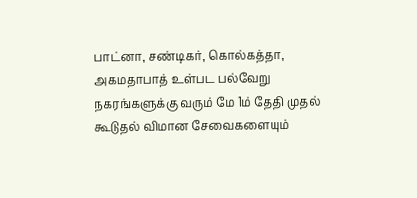பாட்னா, சண்டிகர், கொல்கத்தா, அகமதாபாத் உள்பட பல்வேறு நகரங்களுக்கு வரும் மே 1ம் தேதி முதல் கூடுதல் விமான சேவைகளையும்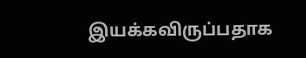இயக்கவிருப்பதாக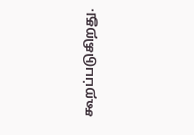கூறப்படுகிறது.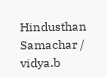Hindusthan Samachar / vidya.b